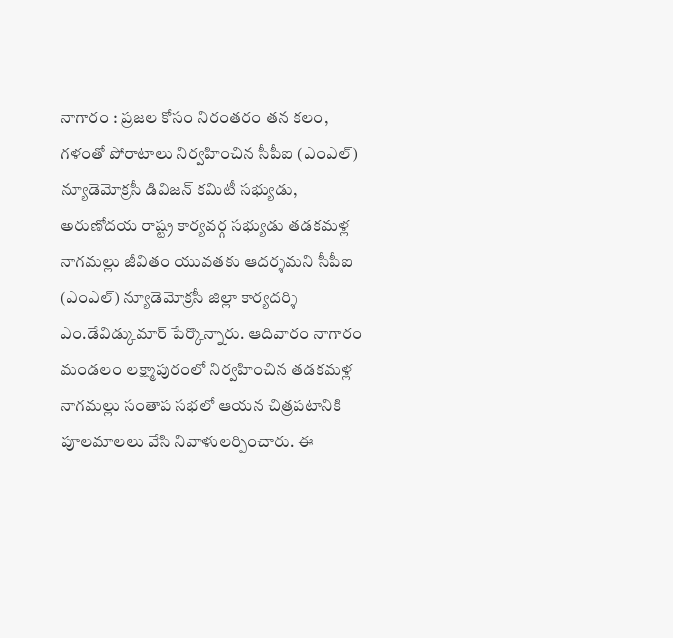నాగారం : ప్రజల కోసం నిరంతరం తన కలం, గళంతో పోరాటాలు నిర్వహించిన సీపీఐ (ఎంఎల్) న్యూడెమోక్రసీ డివిజన్ కమిటీ సభ్యుడు, అరుణోదయ రాష్ట్ర కార్యవర్గ సభ్యుడు తడకమళ్ల నాగమల్లు జీవితం యువతకు ఆదర్శమని సీపీఐ (ఎంఎల్) న్యూడెమోక్రసీ జిల్లా కార్యదర్శి ఎం.డేవిడ్కుమార్ పేర్కొన్నారు. ఆదివారం నాగారం మండలం లక్ష్మాపురంలో నిర్వహించిన తడకమళ్ల నాగమల్లు సంతాప సభలో ఆయన చిత్రపటానికి పూలమాలలు వేసి నివాళులర్పించారు. ఈ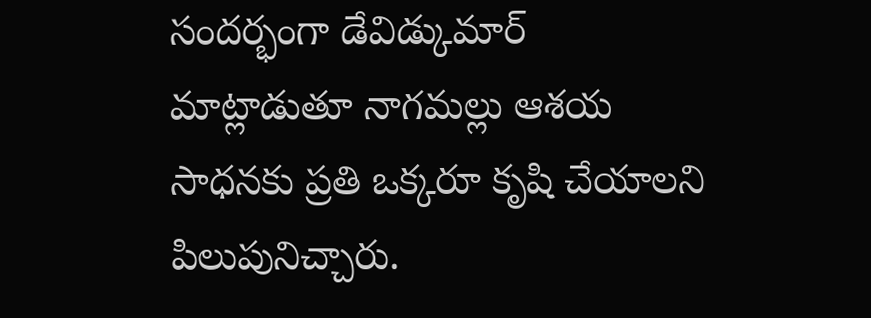సందర్భంగా డేవిడ్కుమార్ మాట్లాడుతూ నాగమల్లు ఆశయ సాధనకు ప్రతి ఒక్కరూ కృషి చేయాలని పిలుపునిచ్చారు.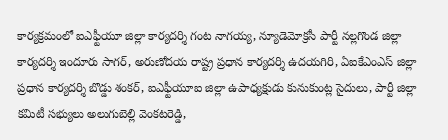కార్యక్రమంలో ఐఎఫ్టీయూ జిల్లా కార్యదర్శి గంట నాగయ్య, న్యూడెమోక్రసీ పార్టీ నల్లగొండ జిల్లా కార్యదర్శి ఇందూరు సాగర్, అరుణోదయ రాష్ట్ర ప్రధాన కార్యదర్శి ఉదయగిరి, ఏఐకేఎంఎస్ జిల్లా ప్రధాన కార్యదర్శి బొడ్డు శంకర్, ఐఎఫ్టీయూఐ జిల్లా ఉపాధ్యక్షుడు కునుకుంట్ల సైదులు, పార్టీ జిల్లా కమిటీ సభ్యులు అలుగుబెల్లి వెంకటరెడ్డి,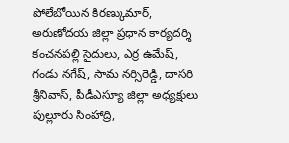పోలేబోయిన కిరణ్కుమార్, అరుణోదయ జిల్లా ప్రధాన కార్యదర్శి కంచనపల్లి సైదులు, ఎర్ర ఉమేష్, గండు నగేష్, సామ నర్సిరెడ్డి, దాసరి శ్రీనివాస్, పీడీఎస్యూ జిల్లా అధ్యక్షులు పుల్లూరు సింహాద్రి,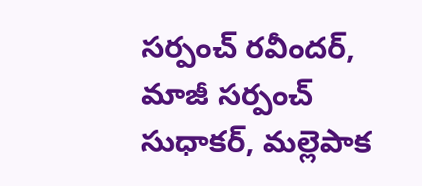సర్పంచ్ రవీందర్, మాజీ సర్పంచ్ సుధాకర్, మల్లెపాక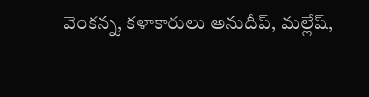వెంకన్న, కళాకారులు అనుదీప్, మల్లేష్,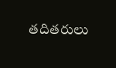తదితరులు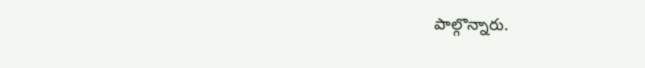పాల్గొన్నారు.